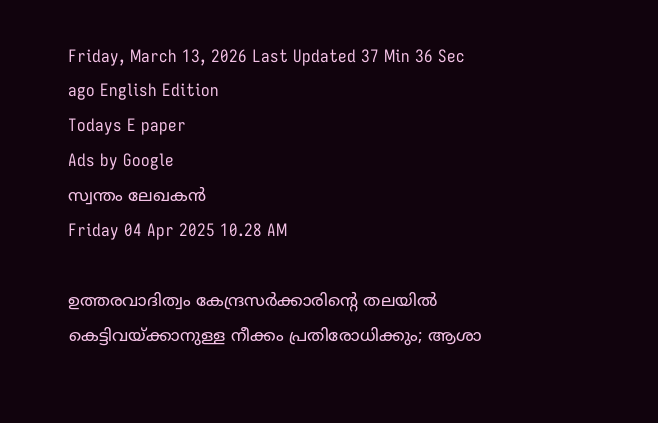Friday, March 13, 2026 Last Updated 37 Min 36 Sec ago English Edition
Todays E paper
Ads by Google
സ്വന്തം ലേഖകന്‍
Friday 04 Apr 2025 10.28 AM

ഉത്തരവാദിത്വം കേന്ദ്രസര്‍ക്കാരിന്റെ തലയില്‍ കെട്ടിവയ്ക്കാനുള്ള നീക്കം പ്രതിരോധിക്കും; ആശാ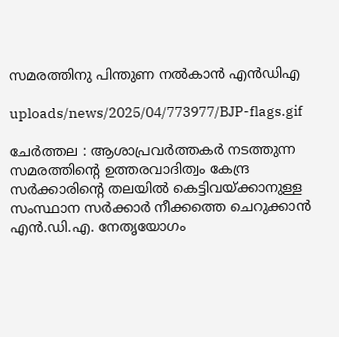സമരത്തിനു പിന്തുണ നല്‍കാന്‍ എന്‍ഡിഎ

uploads/news/2025/04/773977/BJP-flags.gif

ചേര്‍ത്തല : ആശാപ്രവര്‍ത്തകര്‍ നടത്തുന്ന സമരത്തിന്റെ ഉത്തരവാദിത്വം കേന്ദ്ര സര്‍ക്കാരിന്റെ തലയില്‍ കെട്ടിവയ്ക്കാനുള്ള സംസ്ഥാന സര്‍ക്കാര്‍ നീക്കത്തെ ചെറുക്കാന്‍ എന്‍.ഡി.എ. നേതൃയോഗം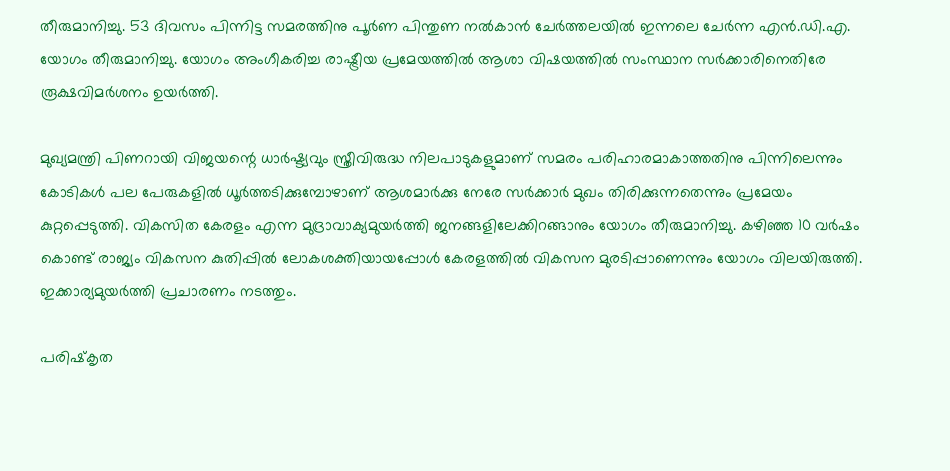തീരുമാനിച്ചു. 53 ദിവസം പിന്നിട്ട സമരത്തിനു പൂര്‍ണ പിന്തുണ നല്‍കാന്‍ ചേര്‍ത്തലയില്‍ ഇന്നലെ ചേര്‍ന്ന എന്‍.ഡി.എ. യോഗം തീരുമാനിച്ചു. യോഗം അംഗീകരിച്ച രാഷ്ട്രീയ പ്രമേയത്തില്‍ ആശാ വിഷയത്തില്‍ സംസ്ഥാന സര്‍ക്കാരിനെതിരേ രൂക്ഷവിമര്‍ശനം ഉയര്‍ത്തി.

മുഖ്യമന്ത്രി പിണറായി വിജയന്റെ ധാര്‍ഷ്ട്യവും സ്ത്രീവിരുദ്ധ നിലപാടുകളുമാണ് സമരം പരിഹാരമാകാത്തതിനു പിന്നിലെന്നും കോടികള്‍ പല പേരുകളില്‍ ധൂര്‍ത്തടിക്കുമ്പോഴാണ് ആശമാര്‍ക്കു നേരേ സര്‍ക്കാര്‍ മുഖം തിരിക്കുന്നതെന്നും പ്രമേയം കുറ്റപ്പെടുത്തി. വികസിത കേരളം എന്ന മുദ്രാവാക്യമുയര്‍ത്തി ജനങ്ങളിലേക്കിറങ്ങാനും യോഗം തീരുമാനിച്ചു. കഴിഞ്ഞ 10 വര്‍ഷം കൊണ്ട് രാജ്യം വികസന കുതിപ്പില്‍ ലോകശക്തിയായപ്പോള്‍ കേരളത്തില്‍ വികസന മുരടിപ്പാണെന്നും യോഗം വിലയിരുത്തി. ഇക്കാര്യമുയര്‍ത്തി പ്രചാരണം നടത്തും.

പരിഷ്‌കൃത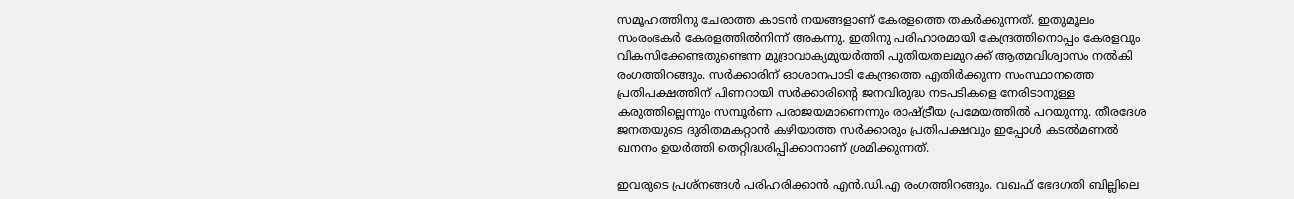സമൂഹത്തിനു ചേരാത്ത കാടന്‍ നയങ്ങളാണ് കേരളത്തെ തകര്‍ക്കുന്നത്. ഇതുമൂലം സംരംഭകര്‍ കേരളത്തില്‍നിന്ന് അകന്നു. ഇതിനു പരിഹാരമായി കേന്ദ്രത്തിനൊപ്പം കേരളവും വികസിക്കേണ്ടതുണ്ടെന്ന മുദ്രാവാക്യമുയര്‍ത്തി പുതിയതലമുറക്ക് ആത്മവിശ്വാസം നല്‍കി രംഗത്തിറങ്ങും. സര്‍ക്കാരിന് ഓശാനപാടി കേന്ദ്രത്തെ എതിര്‍ക്കുന്ന സംസ്ഥാനത്തെ പ്രതിപക്ഷത്തിന് പിണറായി സര്‍ക്കാരിന്റെ ജനവിരുദ്ധ നടപടികളെ നേരിടാനുള്ള കരുത്തില്ലെന്നും സമ്പൂര്‍ണ പരാജയമാണെന്നും രാഷ്ട്രീയ പ്രമേയത്തില്‍ പറയുന്നു. തീരദേശ ജനതയുടെ ദുരിതമകറ്റാന്‍ കഴിയാത്ത സര്‍ക്കാരും പ്രതിപക്ഷവും ഇപ്പോള്‍ കടല്‍മണല്‍ ഖനനം ഉയര്‍ത്തി തെറ്റിദ്ധരിപ്പിക്കാനാണ് ശ്രമിക്കുന്നത്.

ഇവരുടെ പ്രശ്‌നങ്ങള്‍ പരിഹരിക്കാന്‍ എന്‍.ഡി.എ രംഗത്തിറങ്ങും. വഖഫ് ഭേദഗതി ബില്ലിലെ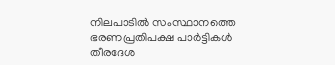നിലപാടില്‍ സംസ്ഥാനത്തെ ഭരണപ്രതിപക്ഷ പാര്‍ട്ടികള്‍ തീരദേശ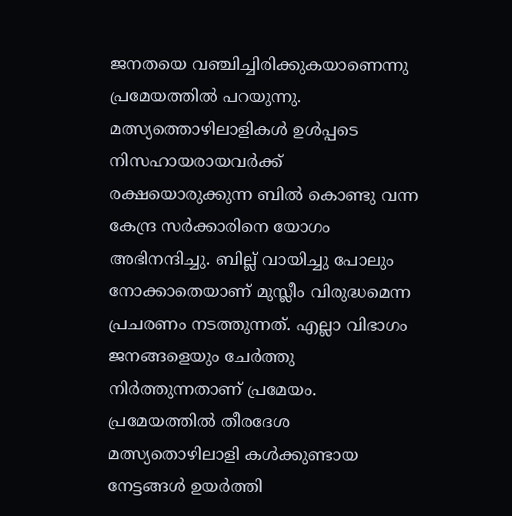ജനതയെ വഞ്ചിച്ചിരിക്കുകയാണെന്നു പ്രമേയത്തില്‍ പറയുന്നു. മത്സ്യത്തൊഴിലാളികള്‍ ഉള്‍പ്പടെ നിസഹായരായവര്‍ക്ക് രക്ഷയൊരുക്കുന്ന ബില്‍ കൊണ്ടു വന്ന കേന്ദ്ര സര്‍ക്കാരിനെ യോഗം അഭിനന്ദിച്ചു. ബില്ല് വായിച്ചു പോലും നോക്കാതെയാണ് മുസ്ലീം വിരുദ്ധമെന്ന പ്രചരണം നടത്തുന്നത്. എല്ലാ വിഭാഗം ജനങ്ങളെയും ചേര്‍ത്തു നിര്‍ത്തുന്നതാണ് പ്രമേയം. പ്രമേയത്തില്‍ തീരദേശ മത്സ്യതൊഴിലാളി കള്‍ക്കുണ്ടായ നേട്ടങ്ങള്‍ ഉയര്‍ത്തി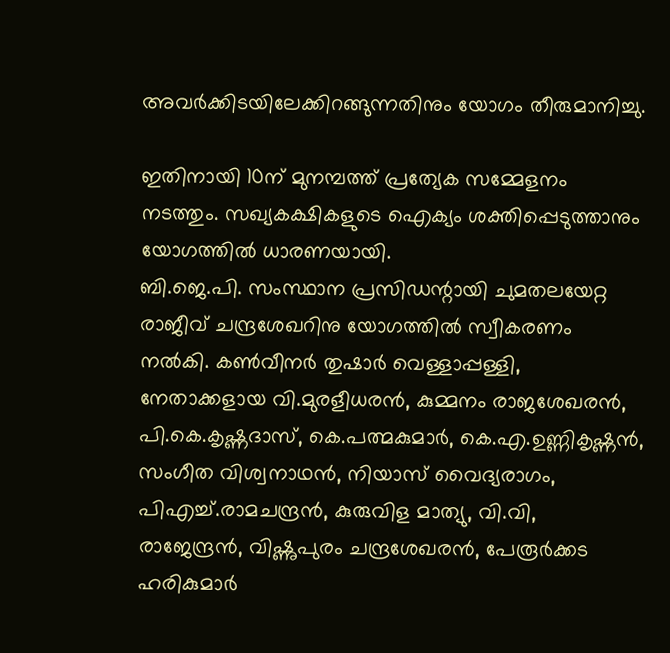അവര്‍ക്കിടയിലേക്കിറങ്ങുന്നതിനും യോഗം തീരുമാനിച്ചു.

ഇതിനായി 10ന് മുനമ്പത്ത് പ്രത്യേക സമ്മേളനം നടത്തും. സഖ്യകക്ഷികളുടെ ഐക്യം ശക്തിപ്പെടുത്താനും യോഗത്തില്‍ ധാരണയായി.
ബി.ജെ.പി. സംസ്ഥാന പ്രസിഡന്റായി ചുമതലയേറ്റ രാജീവ് ചന്ദ്രശേഖറിനു യോഗത്തില്‍ സ്വീകരണം നല്‍കി. കണ്‍വീനര്‍ തുഷാര്‍ വെള്ളാപ്പള്ളി, നേതാക്കളായ വി.മുരളീധരന്‍, കുമ്മനം രാജശേഖരന്‍, പി.കെ.കൃഷ്ണദാസ്, കെ.പത്മകുമാര്‍, കെ.എ.ഉണ്ണികൃഷ്ണന്‍, സംഗീത വിശ്വനാഥന്‍, നിയാസ് വൈദ്യരാഗം, പിഎച്ച്.രാമചന്ദ്രന്‍, കുരുവിള മാത്യു, വി.വി, രാജേന്ദ്രന്‍, വിഷ്ണുപുരം ചന്ദ്രശേഖരന്‍, പേരൂര്‍ക്കട ഹരികുമാര്‍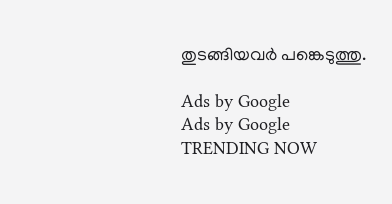തുടങ്ങിയവര്‍ പങ്കെടുത്തു.

Ads by Google
Ads by Google
TRENDING NOW